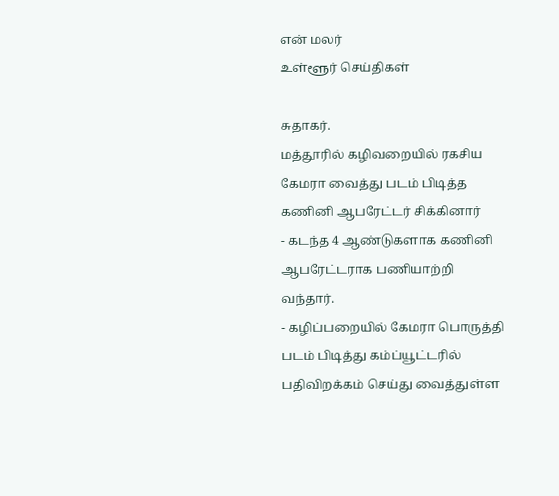என் மலர்
உள்ளூர் செய்திகள்

சுதாகர்.
மத்தூரில் கழிவறையில் ரகசிய கேமரா வைத்து படம் பிடித்த கணினி ஆபரேட்டர் சிக்கினார்
- கடந்த 4 ஆண்டுகளாக கணினி ஆபரேட்டராக பணியாற்றி வந்தார்.
- கழிப்பறையில் கேமரா பொருத்தி படம் பிடித்து கம்ப்யூட்டரில் பதிவிறக்கம் செய்து வைத்துள்ள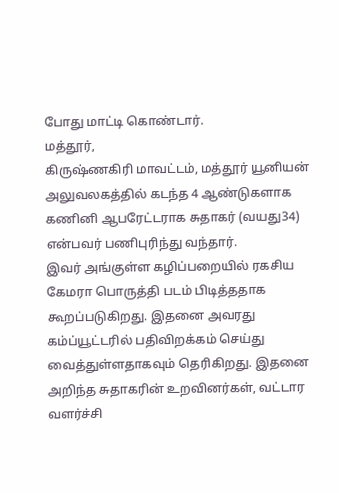போது மாட்டி கொண்டார்.
மத்தூர்,
கிருஷ்ணகிரி மாவட்டம், மத்தூர் யூனியன் அலுவலகத்தில் கடந்த 4 ஆண்டுகளாக கணினி ஆபரேட்டராக சுதாகர் (வயது34) என்பவர் பணிபுரிந்து வந்தார்.
இவர் அங்குள்ள கழிப்பறையில் ரகசிய கேமரா பொருத்தி படம் பிடித்ததாக கூறப்படுகிறது. இதனை அவரது கம்ப்யூட்டரில் பதிவிறக்கம் செய்து வைத்துள்ளதாகவும் தெரிகிறது. இதனை அறிந்த சுதாகரின் உறவினர்கள், வட்டார வளர்ச்சி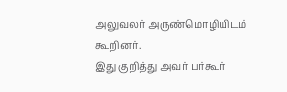அலுவலர் அருண்மொழியிடம் கூறினர்.
இது குறித்து அவர் பர்கூர்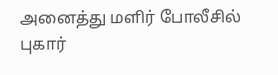அனைத்து மளிர் போலீசில் புகார்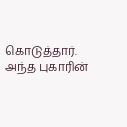கொடுத்தார். அந்த புகாரின்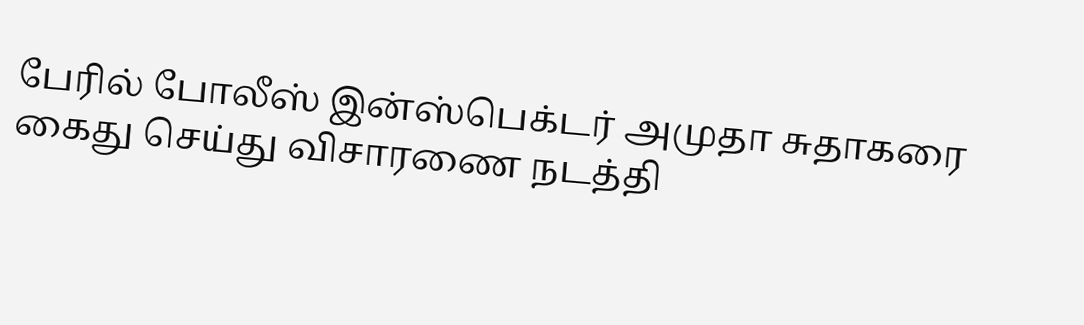பேரில் போலீஸ் இன்ஸ்பெக்டர் அமுதா சுதாகரை கைது செய்து விசாரணை நடத்தி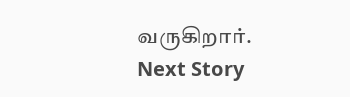வருகிறார்.
Next Story